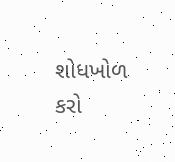શોધખોળ કરો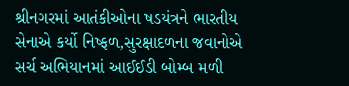શ્રીનગરમાં આતંકીઓના ષડયંત્રને ભારતીય સેનાએ કર્યો નિષ્ફળ,સુરક્ષાદળના જવાનોએ સર્ચ અભિયાનમાં આઈઈડી બોમ્બ મળી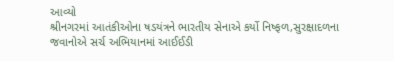આવ્યો
શ્રીનગરમાં આતંકીઓના ષડયંત્રને ભારતીય સેનાએ કર્યો નિષ્ફળ,સુરક્ષાદળના જવાનોએ સર્ચ અભિયાનમાં આઈઈડી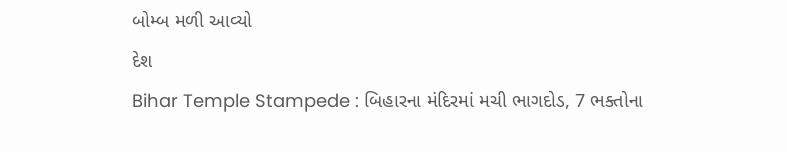બોમ્બ મળી આવ્યો
દેશ
Bihar Temple Stampede : બિહારના મંદિરમાં મચી ભાગદોડ, 7 ભક્તોના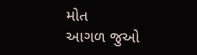મોત
આગળ જુઓ